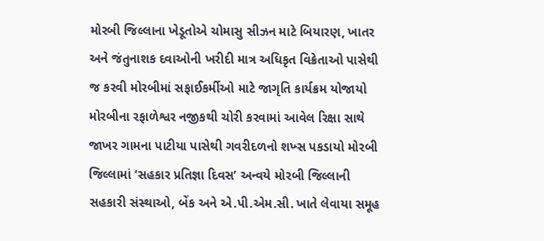મોરબી જિલ્લાના ખેડૂતોએ ચોમાસુ સીઝન માટે બિયારણ, ખાતર અને જંતુનાશક દવાઓની ખરીદી માત્ર અધિકૃત વિક્રેતાઓ પાસેથી જ કરવી મોરબીમાં સફાઈકર્મીઓ માટે જાગૃતિ કાર્યક્રમ યોજાયો મોરબીના રફાળેશ્વર નજીકથી ચોરી કરવામાં આવેલ રિક્ષા સાથે જાખર ગામના પાટીયા પાસેથી ગવરીદળનો શખ્સ પકડાયો મોરબી જિલ્લામાં ‘સહકાર પ્રતિજ્ઞા દિવસ’ અન્વયે મોરબી જિલ્લાની સહકારી સંસ્થાઓ, બેંક અને એ.પી.એમ.સી. ખાતે લેવાયા સમૂહ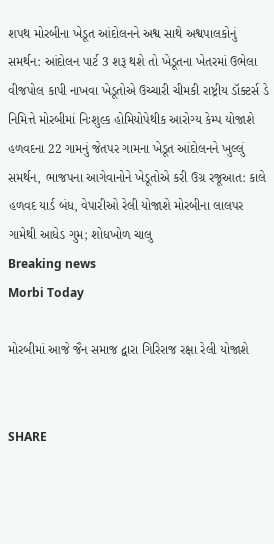શપથ મોરબીના ખેડૂત આંદોલનને અશ્વ સાથે અશ્વપાલકોનું સમર્થન: આંદોલન પાર્ટ 3 શરૂ થશે તો ખેડૂતના ખેતરમાં ઉભેલા વીજપોલ કાપી નાખવા ખેડૂતોએ ઉચ્ચારી ચીમકી રાષ્ટ્રીય ડૉક્ટર્સ ડે નિમિત્તે મોરબીમાં નિઃશુલ્ક હોમિયોપેથીક આરોગ્ય કેમ્પ યોજાશે હળવદના 22 ગામનું જેતપર ગામના ખેડૂત આંદોલનને ખુલ્લું સમર્થન, ભાજપના આગેવાનોને ખેડૂતોએ કરી ઉગ્ર રજૂઆત: કાલે હળવદ યાર્ડ બંધ, વેપારીઓ રેલી યોજાશે મોરબીના લાલપર ગામેથી આધેડ ગુમ; શોધખોળ ચાલુ
Breaking news
Morbi Today

મોરબીમાં આજે જૈન સમાજ દ્વારા ગિરિરાજ રક્ષા રેલી યોજાશે


SHARE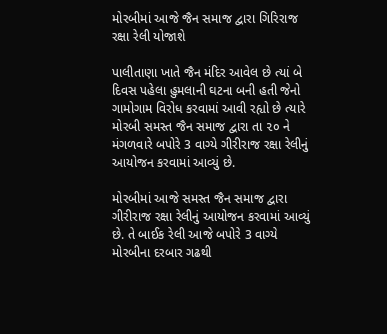મોરબીમાં આજે જૈન સમાજ દ્વારા ગિરિરાજ રક્ષા રેલી યોજાશે

પાલીતાણા ખાતે જૈન મંદિર આવેલ છે ત્યાં બે દિવસ પહેલા હુમલાની ઘટના બની હતી જેનો ગામોગામ વિરોધ કરવામાં આવી રહ્યો છે ત્યારે મોરબી સમસ્ત જૈન સમાજ દ્વારા તા ૨૦ ને મંગળવારે બપોરે 3 વાગ્યે ગીરીરાજ રક્ષા રેલીનું આયોજન કરવામાં આવ્યું છે.

મોરબીમાં આજે સમસ્ત જૈન સમાજ દ્વારા ગીરીરાજ રક્ષા રેલીનું આયોજન કરવામાં આવ્યું છે. તે બાઈક રેલી આજે બપોરે 3 વાગ્યે મોરબીના દરબાર ગઢથી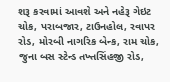શરૂ કરવામાં આવશે અને નહેરૂ ગેઇટ ચોક, પરાબજાર, ટાઉનહોલ, રવાપર રોડ, મોરબી નાગરિક બેન્ક, રામ ચોક, જુના બસ સ્ટેન્ડ તખ્તસિંહજી રોડ,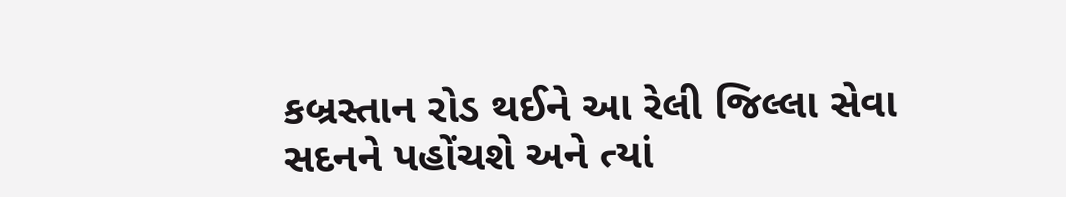કબ્રસ્તાન રોડ થઈને આ રેલી જિલ્લા સેવા સદનને પહોંચશે અને ત્યાં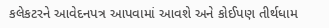કલેકટરને આવેદનપત્ર આપવામાં આવશે અને કોઈપણ તીર્થધામ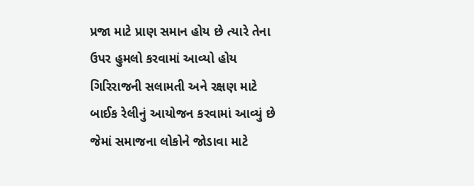પ્રજા માટે પ્રાણ સમાન હોય છે ત્યારે તેના ઉપર હુમલો કરવામાં આવ્યો હોય ગિરિરાજની સલામતી અને રક્ષણ માટે બાઈક રેલીનું આયોજન કરવામાં આવ્યું છે જેમાં સમાજના લોકોને જોડાવા માટે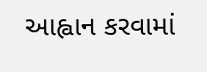આહ્વાન કરવામાં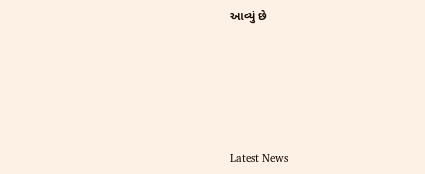આવ્યું છે






Latest News